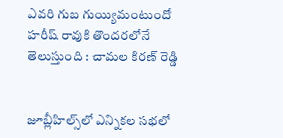ఎవరి గుబ గుయ్యిమంటుందో హరీష్ రావుకి తొందరలోనే తెలుస్తుంది : చామల కిరణ్ రెడ్డి


జూబ్లీహిల్స్‌లో ఎన్నికల సభలో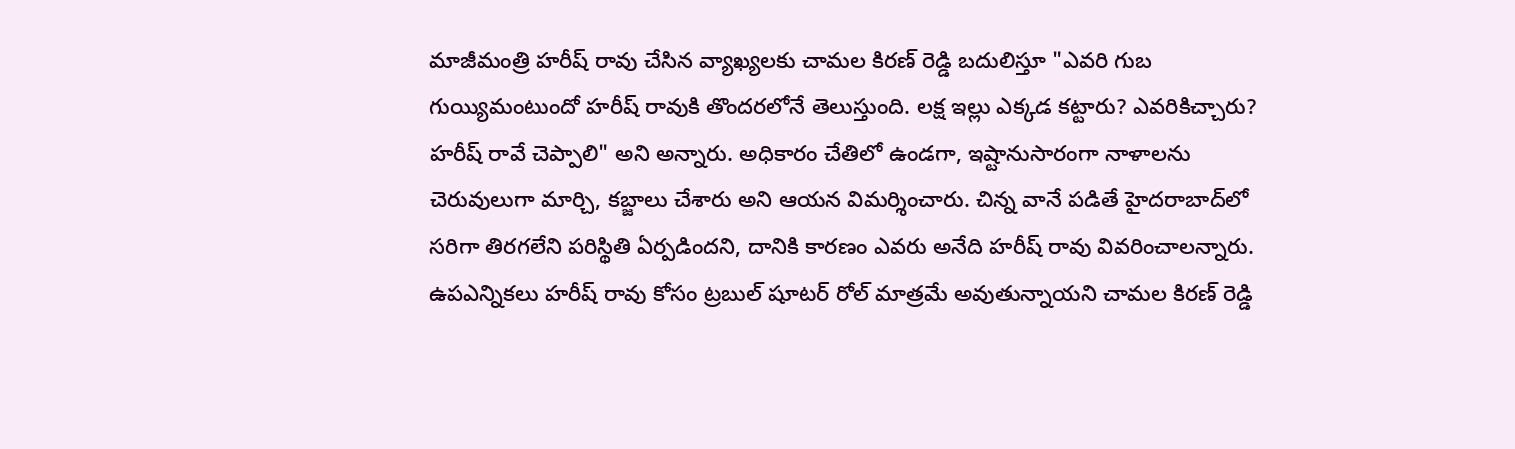మాజీమంత్రి హరీష్ రావు చేసిన వ్యాఖ్యలకు చామల కిరణ్ రెడ్డి బదులిస్తూ "ఎవరి గుబ గుయ్యిమంటుందో హరీష్ రావుకి తొందరలోనే తెలుస్తుంది. లక్ష ఇల్లు ఎక్కడ కట్టారు? ఎవరికిచ్చారు? హరీష్ రావే చెప్పాలి" అని అన్నారు. అధికారం చేతిలో ఉండగా, ఇష్టానుసారంగా నాళాలను చెరువులుగా మార్చి, కబ్జాలు చేశారు అని ఆయన విమర్శించారు. చిన్న వానే పడితే హైదరాబాద్‌లో సరిగా తిరగలేని పరిస్థితి ఏర్పడిందని, దానికి కారణం ఎవరు అనేది హరీష్ రావు వివరించాలన్నారు. ఉపఎన్నికలు హరీష్ రావు కోసం ట్రబుల్ షూటర్‌ రోల్ మాత్రమే అవుతున్నాయని చామల కిరణ్ రెడ్డి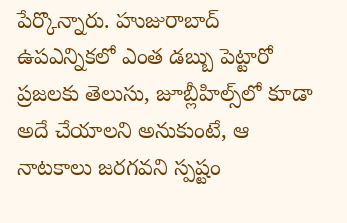పేర్కొన్నారు. హుజురాబాద్ ఉపఎన్నికలో ఎంత డబ్బు పెట్టారో ప్రజలకు తెలుసు, జూబ్లీహిల్స్‌లో కూడా అదే చేయాలని అనుకుంటే, ఆ నాటకాలు జరగవని స్పష్టం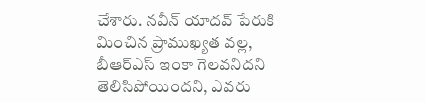చేశారు. నవీన్ యాదవ్ పేరుకి మించిన ప్రాముఖ్యత వల్ల, బీఆర్‌ఎస్ ఇంకా గెలవనిదని తెలిసిపోయిందని, ఎవరు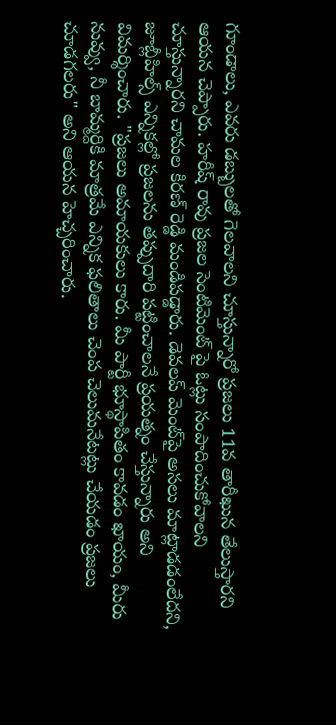గూండాలు, ఎవరు డబ్బులతో గెలవాలని చూస్తున్నారో ప్రజలు 11వ తారీఖున తేలుస్తారని ఆయన చెప్పారు. హరీష్ రావు ప్రజల సెంటిమెంట్ పై ఓట్లు సంపాదించుకోవాలని చూస్తున్నారని చామల కిరణ్ రెడ్డి మండిపడ్డారు. డెవలప్ మెంట్‌పై అసలు మాట్లాడడంలేదని, జూబ్లీహిల్స్ ఎన్నికల్లో ప్రజలను తప్పుదారి పట్టించాలనే ప్రయత్నం చేస్తున్నారు అని విమర్శించారు. "ప్రజలు అమాయకులు కారు. మీ పార్టీ భూస్థాపితం కావడం ఖాయం, మీరు నువ్వు, నీ బామ్మర్దికి మాత్రమే ఎన్నిక ఫలితాలు చెంప చెలుమనేటట్లు చేయడం ప్రజలు చూడగలరు" అని ఆయన హెచ్చరించారు.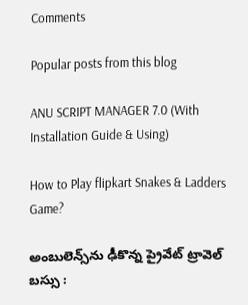Comments

Popular posts from this blog

ANU SCRIPT MANAGER 7.0 (With Installation Guide & Using)

How to Play flipkart Snakes & Ladders Game?

అంబులెన్స్‌ను ఢీకొన్న ప్రైవేట్ ట్రావెల్ బస్సు :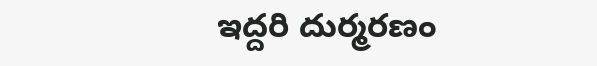ఇద్దరి దుర్మరణం